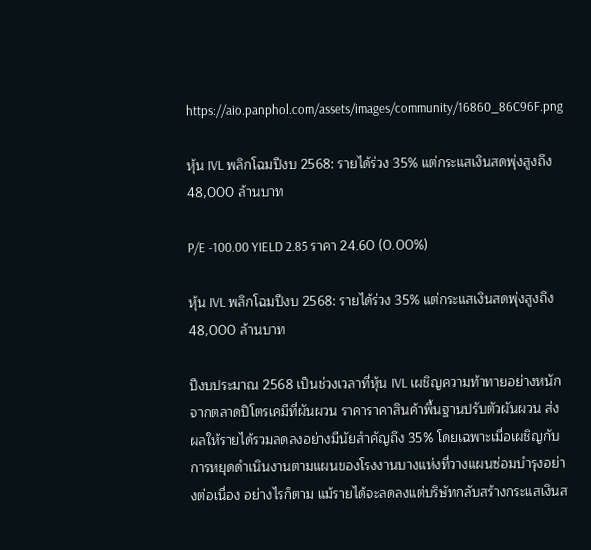https://aio.panphol.com/assets/images/community/16860_86C96F.png

หุ้น IVL พลิกโฉมปีงบ 2568: รายได้ร่วง 35% แต่กระแสเงินสดพุ่งสูงถึง 48,000 ล้านบาท

P/E -100.00 YIELD 2.85 ราคา 24.60 (0.00%)

หุ้น IVL พลิกโฉมปีงบ 2568: รายได้ร่วง 35% แต่กระแสเงินสดพุ่งสูงถึง 48,000 ล้านบาท

ปีงบประมาณ 2568 เป็นช่วงเวลาที่หุ้น IVL เผชิญความท้าทายอย่างหนักจากตลาดปิโตรเคมีที่ผันผวน ราคาราคาสินค้าพื้นฐานปรับตัวผันผวน ส่งผลให้รายได้รวมลดลงอย่างมีนัยสำคัญถึง 35% โดยเฉพาะเมื่อเผชิญกับการหยุดดำเนินงานตามแผนของโรงงานบางแห่งที่วางแผนซ่อมบำรุงอย่างต่อเนื่อง อย่างไรก็ตาม แม้รายได้จะลดลงแต่บริษัทกลับสร้างกระแสเงินส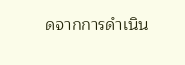ดจากการดำเนิน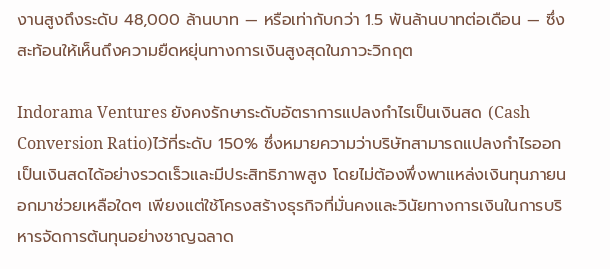งานสูงถึงระดับ 48,000 ล้านบาท — หรือเท่ากับกว่า 1.5 พันล้านบาทต่อเดือน — ซึ่งสะท้อนให้เห็นถึงความยืดหยุ่นทางการเงินสูงสุดในภาวะวิกฤต

Indorama Ventures ยังคงรักษาระดับอัตราการแปลงกำไรเป็นเงินสด (Cash Conversion Ratio)ไว้ที่ระดับ 150% ซึ่งหมายความว่าบริษัทสามารถแปลงกำไรออกเป็นเงินสดได้อย่างรวดเร็วและมีประสิทธิภาพสูง โดยไม่ต้องพึ่งพาแหล่งเงินทุนภายนอกมาช่วยเหลือใดๆ เพียงแต่ใช้โครงสร้างธุรกิจที่มั่นคงและวินัยทางการเงินในการบริหารจัดการต้นทุนอย่างชาญฉลาด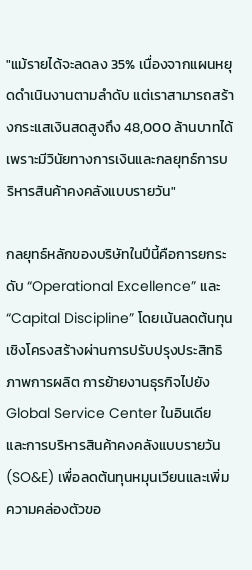"แม้รายได้จะลดลง 35% เนื่องจากแผนหยุดดำเนินงานตามลำดับ แต่เราสามารถสร้างกระแสเงินสดสูงถึง 48,000 ล้านบาทได้เพราะมีวินัยทางการเงินและกลยุทธ์การบริหารสินค้าคงคลังแบบรายวัน"

กลยุทธ์หลักของบริษัทในปีนี้คือการยกระดับ “Operational Excellence” และ “Capital Discipline” โดยเน้นลดต้นทุนเชิงโครงสร้างผ่านการปรับปรุงประสิทธิภาพการผลิต การย้ายงานธุรกิจไปยัง Global Service Center ในอินเดีย และการบริหารสินค้าคงคลังแบบรายวัน (SO&E) เพื่อลดต้นทุนหมุนเวียนและเพิ่มความคล่องตัวขอ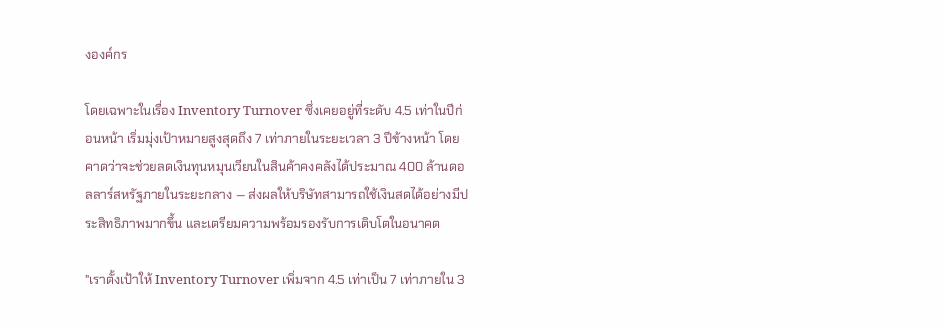งองค์กร

โดยเฉพาะในเรื่อง Inventory Turnover ซึ่งเคยอยู่ที่ระดับ 4.5 เท่าในปีก่อนหน้า เริ่มมุ่งเป้าหมายสูงสุดถึง 7 เท่าภายในระยะเวลา 3 ปีข้างหน้า โดยคาดว่าจะช่วยลดเงินทุนหมุนเวียนในสินค้าคงคลังได้ประมาณ 400 ล้านดอลลาร์สหรัฐภายในระยะกลาง — ส่งผลให้บริษัทสามารถใช้เงินสดได้อย่างมีประสิทธิภาพมากขึ้น และเตรียมความพร้อมรองรับการเติบโตในอนาคต

"เราตั้งเป้าให้ Inventory Turnover เพิ่มจาก 4.5 เท่าเป็น 7 เท่าภายใน 3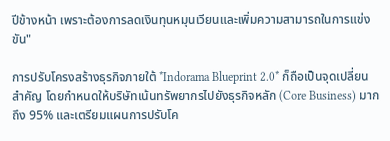ปีข้างหน้า เพราะต้องการลดเงินทุนหมุนเวียนและเพิ่มความสามารถในการแข่งขัน"

การปรับโครงสร้างธุรกิจภายใต้ *Indorama Blueprint 2.0* ก็ถือเป็นจุดเปลี่ยนสำคัญ โดยกำหนดให้บริษัทเน้นทรัพยากรไปยังธุรกิจหลัก (Core Business) มากถึง 95% และเตรียมแผนการปรับโค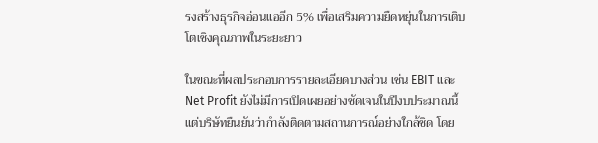รงสร้างธุรกิจอ่อนแออีก 5% เพื่อเสริมความยืดหยุ่นในการเติบโตเชิงคุณภาพในระยะยาว

ในขณะที่ผลประกอบการรายละเอียดบางส่วน เช่น EBIT และ Net Profit ยังไม่มีการเปิดเผยอย่างชัดเจนในปีงบประมาณนี้ แต่บริษัทยืนยันว่ากำลังติดตามสถานการณ์อย่างใกล้ชิด โดย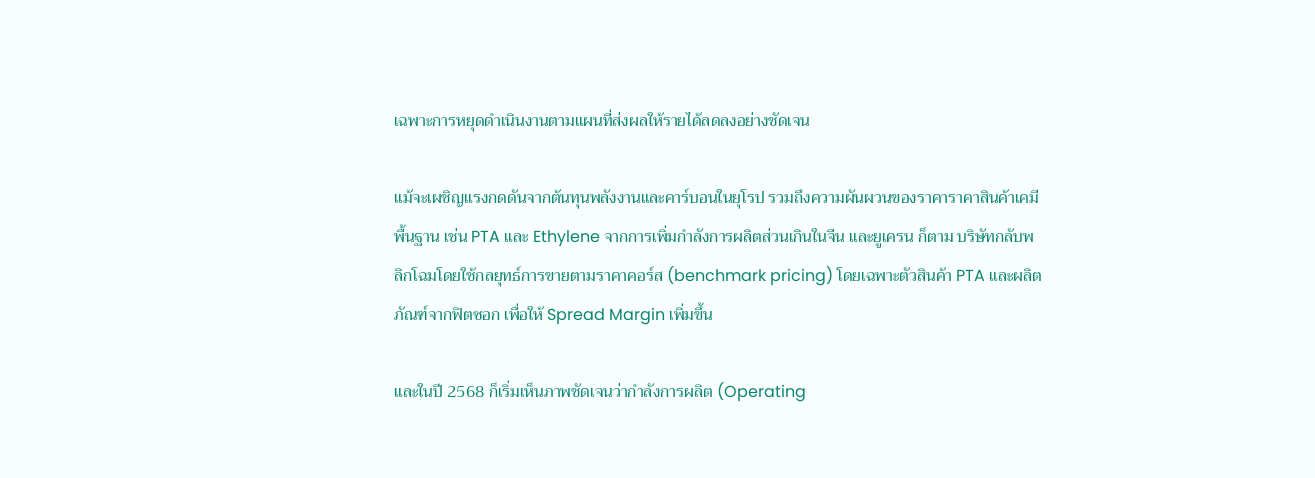เฉพาะการหยุดดำเนินงานตามแผนที่ส่งผลให้รายได้ลดลงอย่างชัดเจน

แม้จะเผชิญแรงกดดันจากต้นทุนพลังงานและคาร์บอนในยุโรป รวมถึงความผันผวนของราคาราคาสินค้าเคมีพื้นฐาน เช่น PTA และ Ethylene จากการเพิ่มกำลังการผลิตส่วนเกินในจีน และยูเครน ก็ตาม บริษัทกลับพลิกโฉมโดยใช้กลยุทธ์การขายตามราคาคอร์ส (benchmark pricing) โดยเฉพาะตัวสินค้า PTA และผลิตภัณฑ์จากฟิตซอก เพื่อให้ Spread Margin เพิ่มขึ้น

และในปี 2568 ก็เริ่มเห็นภาพชัดเจนว่ากำลังการผลิต (Operating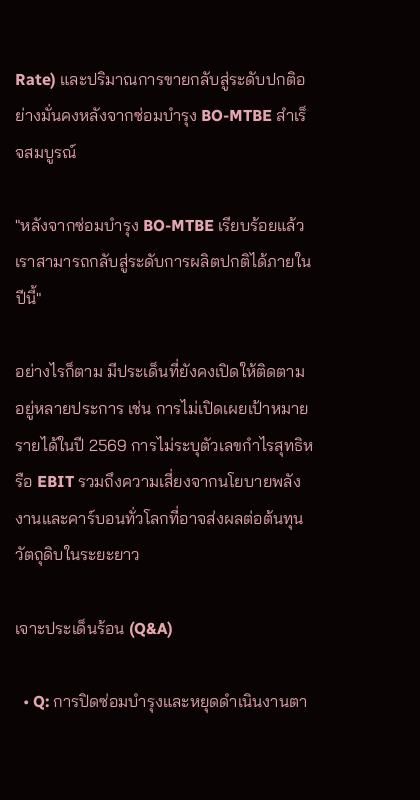Rate) และปริมาณการขายกลับสู่ระดับปกติอย่างมั่นคงหลังจากซ่อมบำรุง BO-MTBE สำเร็จสมบูรณ์

"หลังจากซ่อมบำรุง BO-MTBE เรียบร้อยแล้ว เราสามารถกลับสู่ระดับการผลิตปกติได้ภายในปีนี้"

อย่างไรก็ตาม มีประเด็นที่ยังคงเปิดให้ติดตามอยู่หลายประการ เช่น การไม่เปิดเผยเป้าหมายรายได้ในปี 2569 การไม่ระบุตัวเลขกำไรสุทธิหรือ EBIT รวมถึงความเสี่ยงจากนโยบายพลังงานและคาร์บอนทั่วโลกที่อาจส่งผลต่อต้นทุนวัตถุดิบในระยะยาว

เจาะประเด็นร้อน (Q&A)

  • Q: การปิดซ่อมบำรุงและหยุดดำเนินงานตา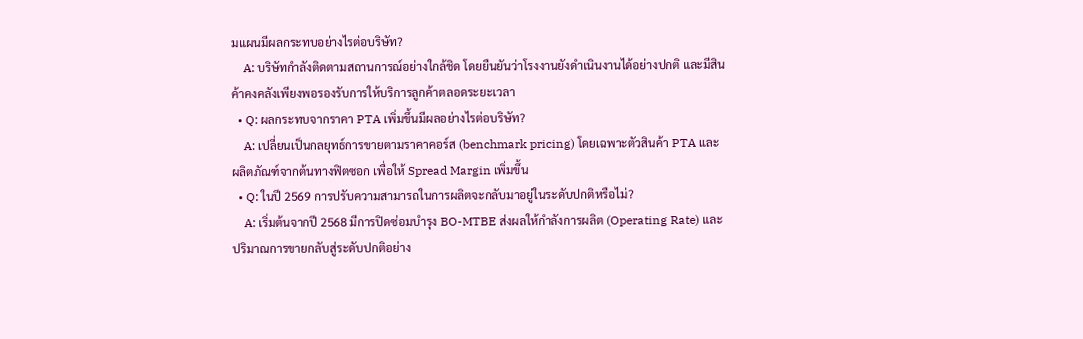มแผนมีผลกระทบอย่างไรต่อบริษัท?
    A: บริษัทกำลังติดตามสถานการณ์อย่างใกล้ชิด โดยยืนยันว่าโรงงานยังดำเนินงานได้อย่างปกติ และมีสินค้าคงคลังเพียงพอรองรับการให้บริการลูกค้าตลอดระยะเวลา
  • Q: ผลกระทบจากราคา PTA เพิ่มขึ้นมีผลอย่างไรต่อบริษัท?
    A: เปลี่ยนเป็นกลยุทธ์การขายตามราคาคอร์ส (benchmark pricing) โดยเฉพาะตัวสินค้า PTA และผลิตภัณฑ์จากต้นทางฟิตซอก เพื่อให้ Spread Margin เพิ่มขึ้น
  • Q: ในปี 2569 การปรับความสามารถในการผลิตจะกลับมาอยู่ในระดับปกติหรือไม่?
    A: เริ่มต้นจากปี 2568 มีการปิดซ่อมบำรุง BO-MTBE ส่งผลให้กำลังการผลิต (Operating Rate) และปริมาณการขายกลับสู่ระดับปกติอย่าง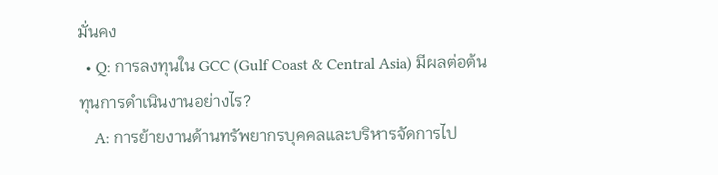มั่นคง
  • Q: การลงทุนใน GCC (Gulf Coast & Central Asia) มีผลต่อต้นทุนการดำเนินงานอย่างไร?
    A: การย้ายงานด้านทรัพยากรบุคคลและบริหารจัดการไป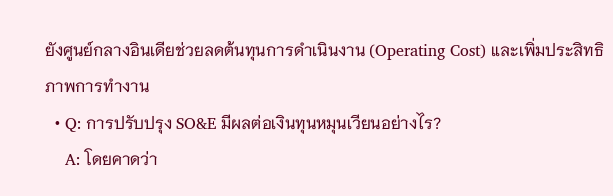ยังศูนย์กลางอินเดียช่วยลดต้นทุนการดำเนินงาน (Operating Cost) และเพิ่มประสิทธิภาพการทำงาน
  • Q: การปรับปรุง SO&E มีผลต่อเงินทุนหมุนเวียนอย่างไร?
    A: โดยคาดว่า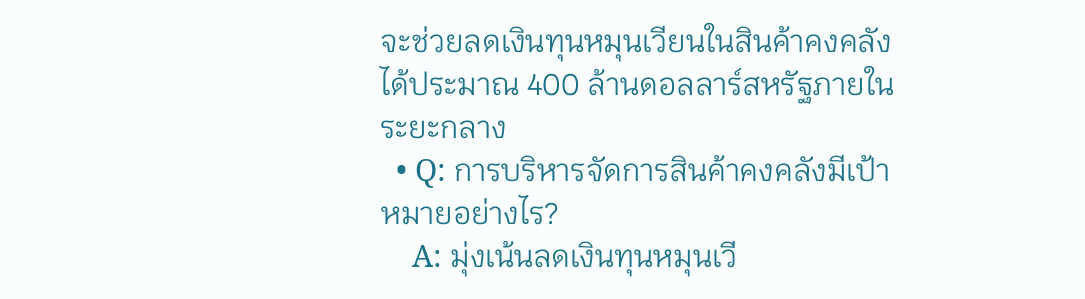จะช่วยลดเงินทุนหมุนเวียนในสินค้าคงคลังได้ประมาณ 400 ล้านดอลลาร์สหรัฐภายในระยะกลาง
  • Q: การบริหารจัดการสินค้าคงคลังมีเป้าหมายอย่างไร?
    A: มุ่งเน้นลดเงินทุนหมุนเวี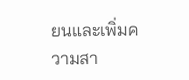ยนและเพิ่มความสา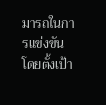มารถในการแข่งขัน โดยตั้งเป้า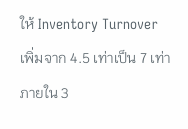ให้ Inventory Turnover เพิ่มจาก 4.5 เท่าเป็น 7 เท่าภายใน 3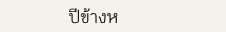ปีข้างห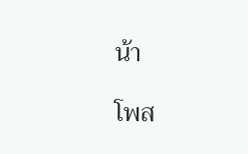น้า

โพส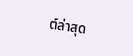ต์ล่าสุด